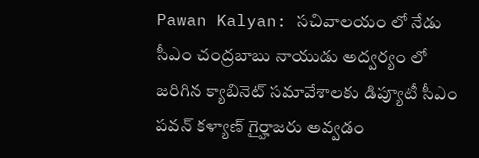Pawan Kalyan: సచివాలయం లో నేడు సీఎం చంద్రబాబు నాయుడు అద్వర్యం లో జరిగిన క్యాబినెట్ సమావేశాలకు డిప్యూటీ సీఎం పవన్ కళ్యాణ్ గైర్హాజరు అవ్వడం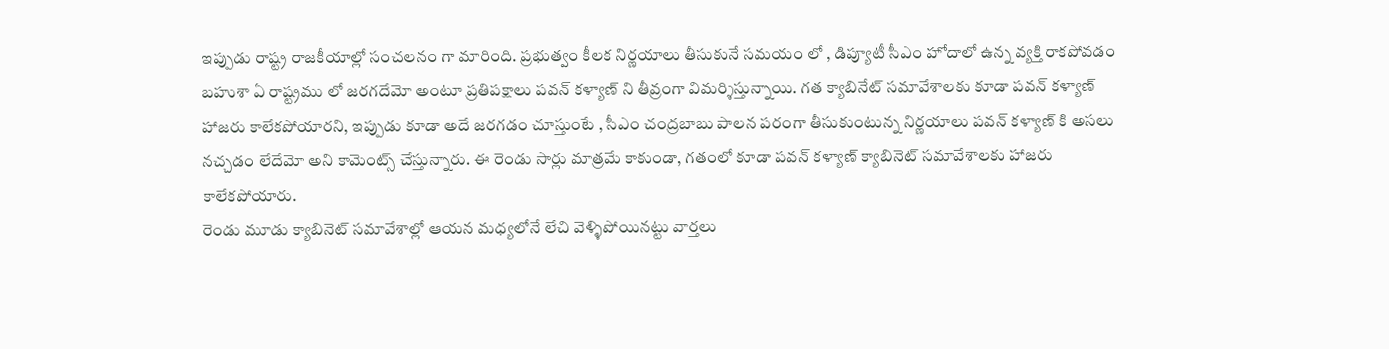ఇప్పుడు రాష్ట్ర రాజకీయాల్లో సంచలనం గా మారింది. ప్రభుత్వం కీలక నిర్ణయాలు తీసుకునే సమయం లో , డిప్యూటీ సీఎం హోదాలో ఉన్న వ్యక్తి రాకపోవడం బహుశా ఏ రాష్ట్రము లో జరగదేమో అంటూ ప్రతిపక్షాలు పవన్ కళ్యాణ్ ని తీవ్రంగా విమర్శిస్తున్నాయి. గత క్యాబినేట్ సమావేశాలకు కూడా పవన్ కళ్యాణ్ హాజరు కాలేకపోయారని, ఇప్పుడు కూడా అదే జరగడం చూస్తుంటే , సీఎం చంద్రబాబు పాలన పరంగా తీసుకుంటున్న నిర్ణయాలు పవన్ కళ్యాణ్ కి అసలు నచ్చడం లేదేమో అని కామెంట్స్ చేస్తున్నారు. ఈ రెండు సార్లు మాత్రమే కాకుండా, గతంలో కూడా పవన్ కళ్యాణ్ క్యాబినెట్ సమావేశాలకు హాజరు కాలేకపోయారు.
రెండు మూడు క్యాబినెట్ సమావేశాల్లో ఆయన మధ్యలోనే లేచి వెళ్ళిపోయినట్టు వార్తలు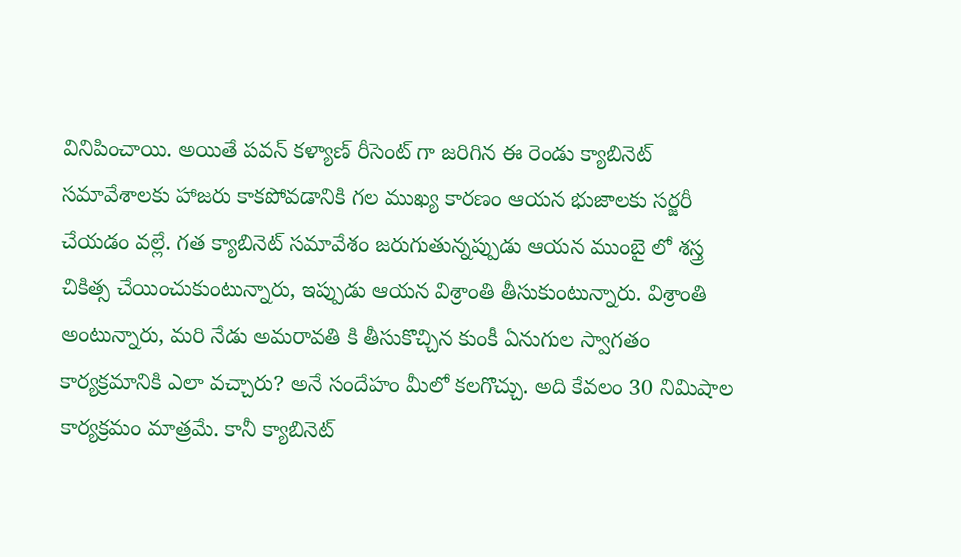వినిపించాయి. అయితే పవన్ కళ్యాణ్ రీసెంట్ గా జరిగిన ఈ రెండు క్యాబినెట్ సమావేశాలకు హాజరు కాకపోవడానికి గల ముఖ్య కారణం ఆయన భుజాలకు సర్జరీ చేయడం వల్లే. గత క్యాబినెట్ సమావేశం జరుగుతున్నప్పుడు ఆయన ముంబై లో శస్త్ర చికిత్స చేయించుకుంటున్నారు, ఇప్పుడు ఆయన విశ్రాంతి తీసుకుంటున్నారు. విశ్రాంతి అంటున్నారు, మరి నేడు అమరావతి కి తీసుకొచ్చిన కుంకీ ఏనుగుల స్వాగతం కార్యక్రమానికి ఎలా వచ్చారు? అనే సందేహం మీలో కలగొచ్చు. అది కేవలం 30 నిమిషాల కార్యక్రమం మాత్రమే. కానీ క్యాబినెట్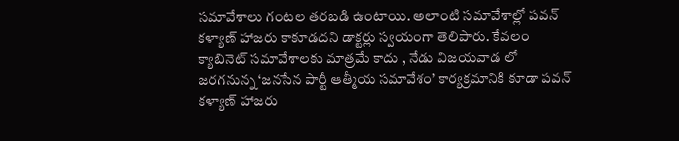సమావేశాలు గంటల తరబడి ఉంటాయి. అలాంటి సమావేశాల్లో పవన్ కళ్యాణ్ హాజరు కాకూడదని డాక్టర్లు స్వయంగా తెలిపారు. కేవలం క్యాబినెట్ సమావేశాలకు మాత్రమే కాదు , నేడు విజయవాడ లో జరగనున్న ‘జనసేన పార్టీ ఆత్మీయ సమావేశం’ కార్యక్రమానికి కూడా పవన్ కళ్యాణ్ హాజరు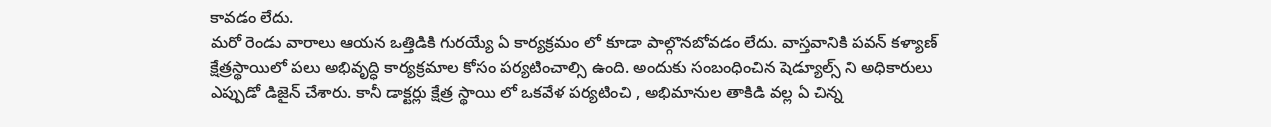కావడం లేదు.
మరో రెండు వారాలు ఆయన ఒత్తిడికి గురయ్యే ఏ కార్యక్రమం లో కూడా పాల్గొనబోవడం లేదు. వాస్తవానికి పవన్ కళ్యాణ్ క్షేత్రస్థాయిలో పలు అభివృద్ధి కార్యక్రమాల కోసం పర్యటించాల్సి ఉంది. అందుకు సంబంధించిన షెడ్యూల్స్ ని అధికారులు ఎప్పుడో డిజైన్ చేశారు. కానీ డాక్టర్లు క్షేత్ర స్థాయి లో ఒకవేళ పర్యటించి , అభిమానుల తాకిడి వల్ల ఏ చిన్న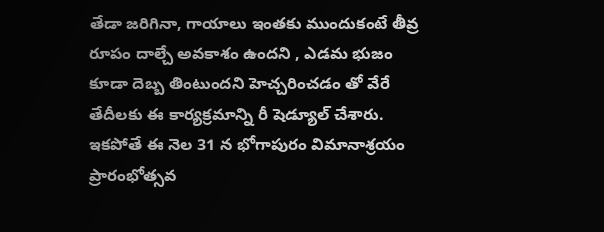తేడా జరిగినా, గాయాలు ఇంతకు ముందుకంటే తీవ్ర రూపం దాల్చే అవకాశం ఉందని , ఎడమ భుజం కూడా దెబ్బ తింటుందని హెచ్చరించడం తో వేరే తేదీలకు ఈ కార్యక్రమాన్ని రీ షెడ్యూల్ చేశారు. ఇకపోతే ఈ నెల 31 న భోగాపురం విమానాశ్రయం ప్రారంభోత్సవ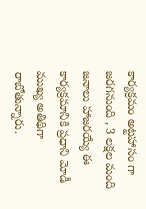కార్యక్రమం అట్టహాసం గా జరగనుంది , 3 లక్షల మంది జనాలు హాజరయ్యే ఈ కార్యక్రమానికి ప్రధాని మోడీ ముఖ్య అతిథిగా రాబోతున్నారు.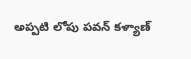అప్పటి లోపు పవన్ కళ్యాణ్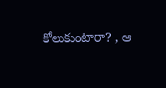కోలుకుంటారా? , ఆ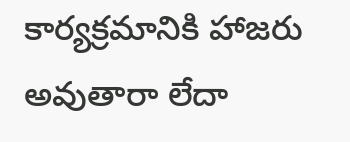కార్యక్రమానికి హాజరు అవుతారా లేదా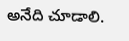అనేది చూడాలి.